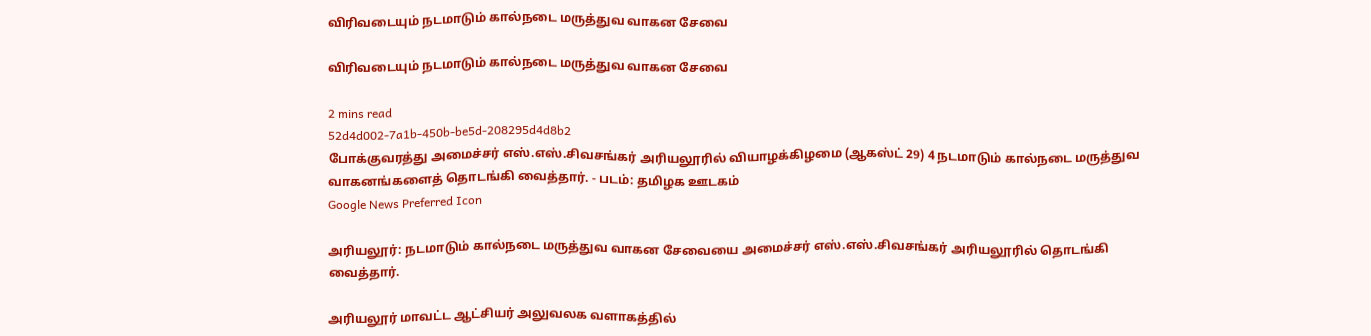விரிவடையும் நடமாடும் கால்நடை மருத்துவ வாகன சேவை

விரிவடையும் நடமாடும் கால்நடை மருத்துவ வாகன சேவை

2 mins read
52d4d002-7a1b-450b-be5d-208295d4d8b2
போக்குவரத்து அமைச்சர் எஸ்.எஸ்.சிவசங்கர் அரியலூரில் வியாழக்கிழமை (ஆகஸ்ட் 29) 4 நடமாடும் கால்நடை மருத்துவ வாகனங்களைத் தொடங்கி வைத்தார். - படம்: தமிழக ஊடகம்
Google News Preferred Icon

அரியலூர்: நடமாடும் கால்நடை மருத்துவ வாகன சேவையை அமைச்சர் எஸ்.எஸ்.சிவசங்கர் அரியலூரில் தொடங்கி வைத்தார்.

அரியலூர் மாவட்ட ஆட்சியர் அலுவலக வளாகத்தில்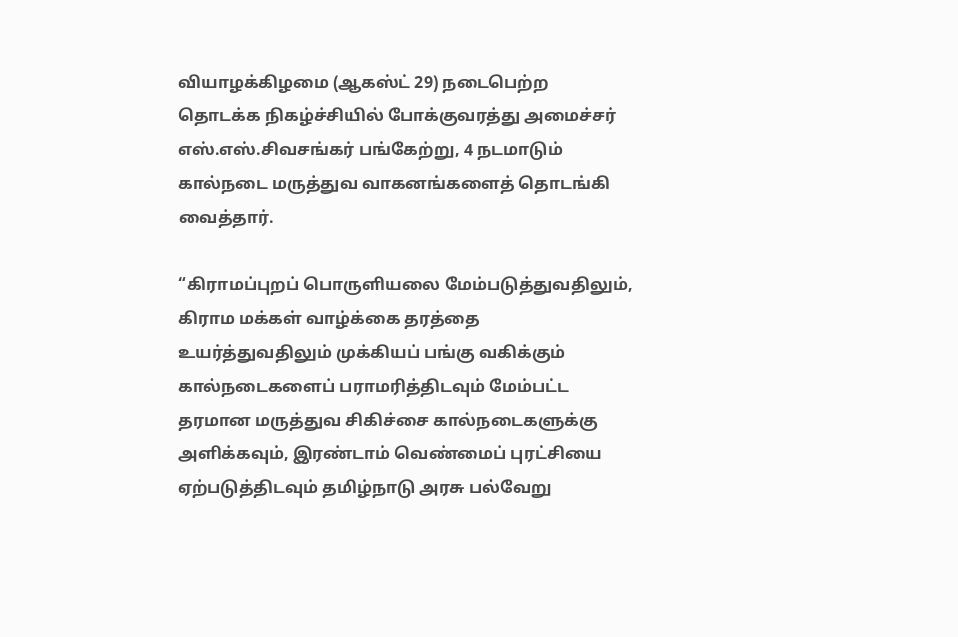வியாழக்கிழமை (ஆகஸ்ட் 29) நடைபெற்ற தொடக்க நிகழ்ச்சியில் போக்குவரத்து அமைச்சர் எஸ்.எஸ்.சிவசங்கர் பங்கேற்று, 4 நடமாடும் கால்நடை மருத்துவ வாகனங்களைத் தொடங்கி வைத்தார்.

“கிராமப்புறப் பொருளியலை மேம்படுத்துவதிலும், கிராம மக்கள் வாழ்க்கை தரத்தை உயர்த்துவதிலும் முக்கியப் பங்கு வகிக்கும் கால்நடைகளைப் பராமரித்திடவும் மேம்பட்ட தரமான மருத்துவ சிகிச்சை கால்நடைகளுக்கு அளிக்கவும், இரண்டாம் வெண்மைப் புரட்சியை ஏற்படுத்திடவும் தமிழ்நாடு அரசு பல்வேறு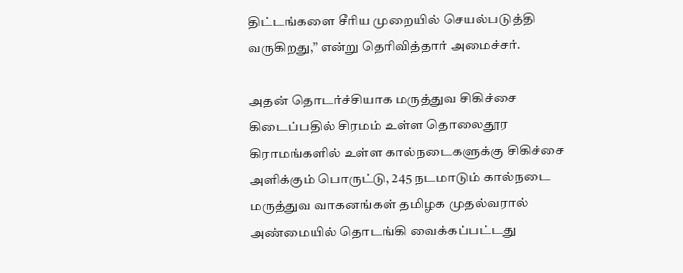திட்டங்களை சீரிய முறையில் செயல்படுத்தி வருகிறது,” என்று தெரிவித்தார் அமைச்சர்.

அதன் தொடர்ச்சியாக மருத்துவ சிகிச்சை கிடைப்பதில் சிரமம் உள்ள தொலைதூர கிராமங்களில் உள்ள கால்நடைகளுக்கு சிகிச்சை அளிக்கும் பொருட்டு, 245 நடமாடும் கால்நடை மருத்துவ வாகனங்கள் தமிழக முதல்வரால் அண்மையில் தொடங்கி வைக்கப்பட்டது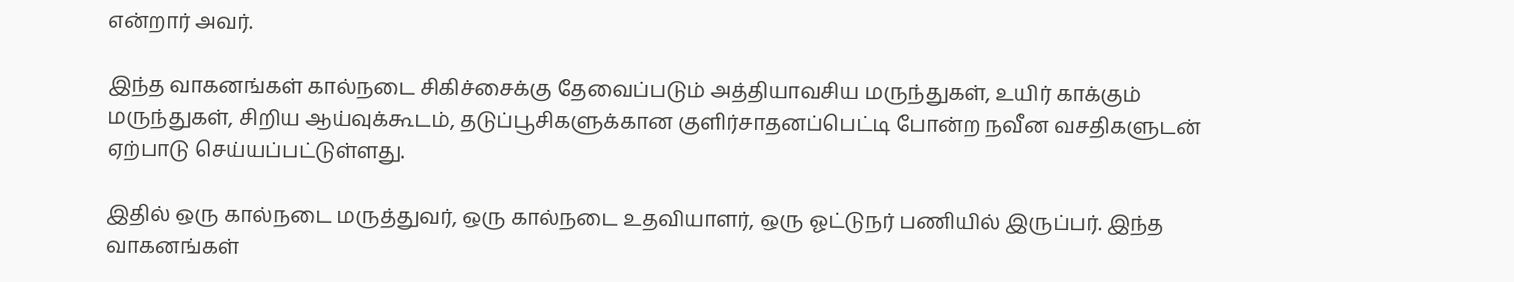என்றார் அவர்.

இந்த வாகனங்கள் கால்நடை சிகிச்சைக்கு தேவைப்படும் அத்தியாவசிய மருந்துகள், உயிர் காக்கும் மருந்துகள், சிறிய ஆய்வுக்கூடம், தடுப்பூசிகளுக்கான குளிர்சாதனப்பெட்டி போன்ற நவீன வசதிகளுடன் ஏற்பாடு செய்யப்பட்டுள்ளது.

இதில் ஒரு கால்நடை மருத்துவர், ஒரு கால்நடை உதவியாளர், ஒரு ஓட்டுநர் பணியில் இருப்பர். இந்த வாகனங்கள்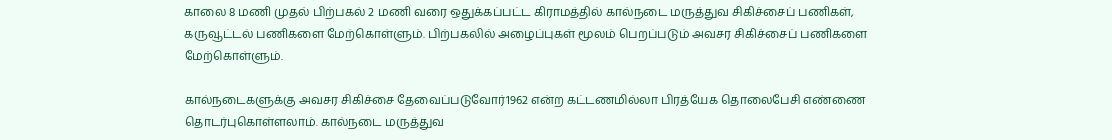காலை 8 மணி முதல் பிற்பகல் 2 மணி வரை ஒதுக்கப்பட்ட கிராமத்தில் கால்நடை மருத்துவ சிகிச்சைப் பணிகள், கருவூட்டல் பணிகளை மேற்கொள்ளும். பிற்பகலில் அழைப்புகள் மூலம் பெறப்படும் அவசர சிகிச்சைப் பணிகளை மேற்கொள்ளும்.

கால்நடைகளுக்கு அவசர சிகிச்சை தேவைப்படுவோர்1962 என்ற கட்டணமில்லா பிரத்யேக தொலைபேசி எண்ணை தொடர்புகொள்ளலாம். கால்நடை மருத்துவ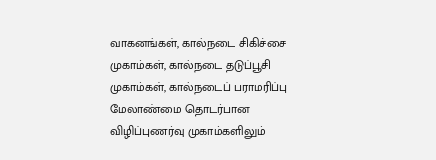வாகனங்கள், கால்நடை சிகிச்சை முகாம்கள், கால்நடை தடுப்பூசி முகாம்கள், கால்நடைப் பராமரிப்பு மேலாண்மை தொடர்பான விழிப்புணர்வு முகாம்களிலும்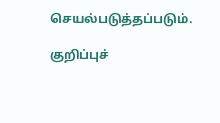செயல்படுத்தப்படும்.

குறிப்புச்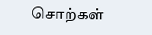சொற்கள்